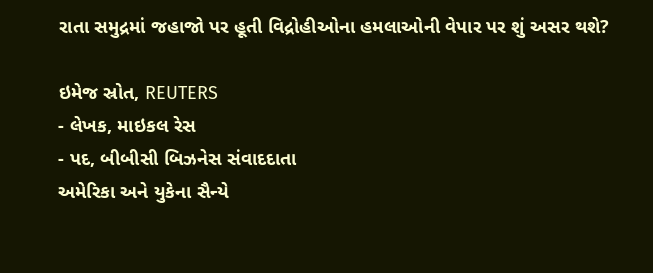રાતા સમુદ્રમાં જહાજો પર હૂતી વિદ્રોહીઓના હમલાઓની વેપાર પર શું અસર થશે?

ઇમેજ સ્રોત, REUTERS
- લેખક, માઇકલ રેસ
- પદ, બીબીસી બિઝનેસ સંવાદદાતા
અમેરિકા અને યુકેના સૈન્યે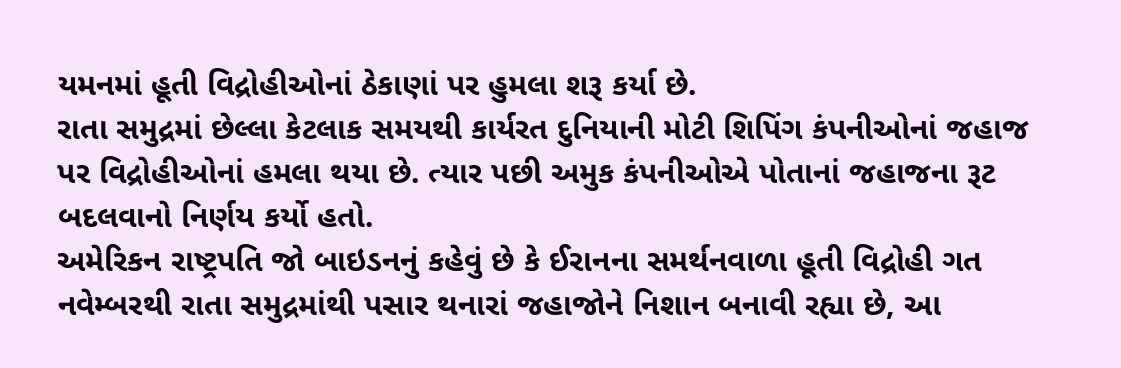યમનમાં હૂતી વિદ્રોહીઓનાં ઠેકાણાં પર હુમલા શરૂ કર્યા છે.
રાતા સમુદ્રમાં છેલ્લા કેટલાક સમયથી કાર્યરત દુનિયાની મોટી શિપિંગ કંપનીઓનાં જહાજ પર વિદ્રોહીઓનાં હમલા થયા છે. ત્યાર પછી અમુક કંપનીઓએ પોતાનાં જહાજના રૂટ બદલવાનો નિર્ણય કર્યો હતો.
અમેરિકન રાષ્ટ્રપતિ જો બાઇડનનું કહેવું છે કે ઈરાનના સમર્થનવાળા હૂતી વિદ્રોહી ગત નવેમ્બરથી રાતા સમુદ્રમાંથી પસાર થનારાં જહાજોને નિશાન બનાવી રહ્યા છે, આ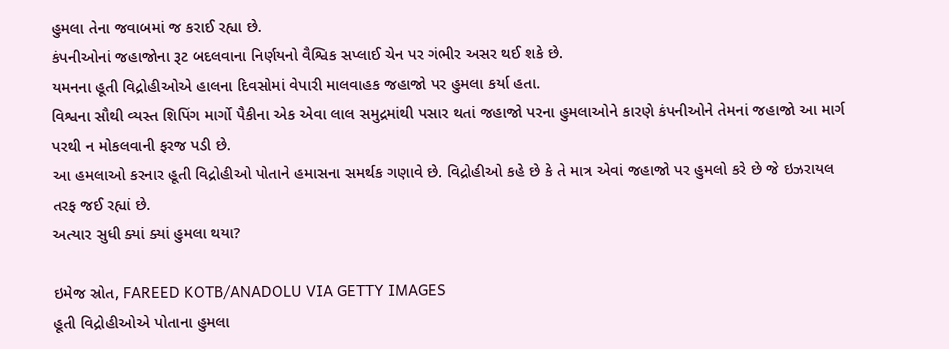હુમલા તેના જવાબમાં જ કરાઈ રહ્યા છે.
કંપનીઓનાં જહાજોના રૂટ બદલવાના નિર્ણયનો વૈશ્વિક સપ્લાઈ ચેન પર ગંભીર અસર થઈ શકે છે.
યમનના હૂતી વિદ્રોહીઓએ હાલના દિવસોમાં વેપારી માલવાહક જહાજો પર હુમલા કર્યા હતા.
વિશ્વના સૌથી વ્યસ્ત શિપિંગ માર્ગો પૈકીના એક એવા લાલ સમુદ્રમાંથી પસાર થતાં જહાજો પરના હુમલાઓને કારણે કંપનીઓને તેમનાં જહાજો આ માર્ગ પરથી ન મોકલવાની ફરજ પડી છે.
આ હમલાઓ કરનાર હૂતી વિદ્રોહીઓ પોતાને હમાસના સમર્થક ગણાવે છે. વિદ્રોહીઓ કહે છે કે તે માત્ર એવાં જહાજો પર હુમલો કરે છે જે ઇઝરાયલ તરફ જઈ રહ્યાં છે.
અત્યાર સુધી ક્યાં ક્યાં હુમલા થયા?

ઇમેજ સ્રોત, FAREED KOTB/ANADOLU VIA GETTY IMAGES
હૂતી વિદ્રોહીઓએ પોતાના હુમલા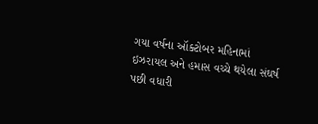ગયા વર્ષના ઑક્ટોબર મહિનામાં ઇઝરાયલ અને હમાસ વચ્ચે થયેલા સંઘર્ષ પછી વધારી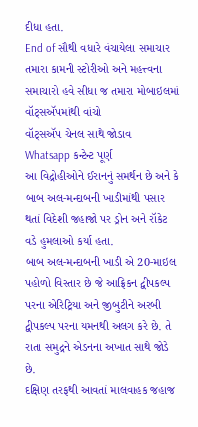દીધા હતા.
End of સૌથી વધારે વંચાયેલા સમાચાર
તમારા કામની સ્ટોરીઓ અને મહત્ત્વના સમાચારો હવે સીધા જ તમારા મોબાઇલમાં વૉટ્સઍપમાંથી વાંચો
વૉટ્સઍપ ચેનલ સાથે જોડાવ
Whatsapp કન્ટેન્ટ પૂર્ણ
આ વિદ્રોહીઓને ઈરાનનું સમર્થન છે અને કે બાબ અલ-મન્દાબની ખાડીમાંથી પસાર થતાં વિદેશી જહાજો પર ડ્રોન અને રૉકેટ વડે હુમલાઓ કર્યા હતા.
બાબ અલ-મન્દાબની ખાડી એ 20-માઇલ પહોળો વિસ્તાર છે જે આફ્રિકન દ્વીપકલ્પ પરના એરિટ્રિયા અને જીબુટીને અરબી દ્વીપકલ્પ પરના યમનથી અલગ કરે છે. તે રાતા સમુદ્રને એડનના અખાત સાથે જોડે છે.
દક્ષિણ તરફથી આવતાં માલવાહક જહાજ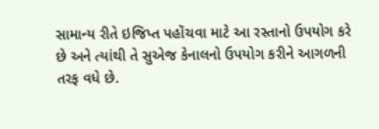સામાન્ય રીતે ઇજિપ્ત પહોંચવા માટે આ રસ્તાનો ઉપયોગ કરે છે અને ત્યાંથી તે સુએજ કેનાલનો ઉપયોગ કરીને આગળની તરફ વધે છે.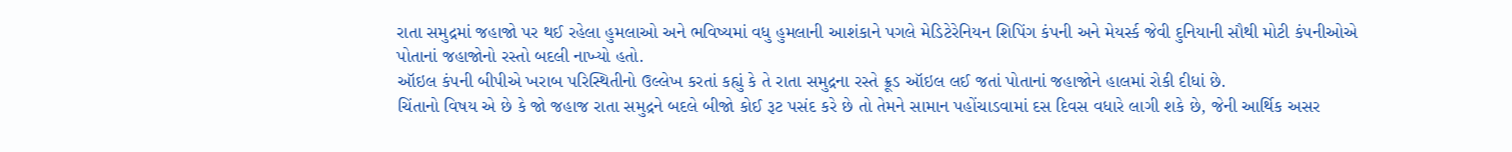રાતા સમુદ્રમાં જહાજો પર થઈ રહેલા હુમલાઓ અને ભવિષ્યમાં વધુ હુમલાની આશંકાને પગલે મેડિટેરેનિયન શિપિંગ કંપની અને મેયર્સ્ક જેવી દુનિયાની સૌથી મોટી કંપનીઓએ પોતાનાં જહાજોનો રસ્તો બદલી નાખ્યો હતો.
ઑઇલ કંપની બીપીએ ખરાબ પરિસ્થિતીનો ઉલ્લેખ કરતાં કહ્યું કે તે રાતા સમુદ્રના રસ્તે ક્રૂડ ઑઇલ લઈ જતાં પોતાનાં જહાજોને હાલમાં રોકી દીધાં છે.
ચિંતાનો વિષય એ છે કે જો જહાજ રાતા સમુદ્રને બદલે બીજો કોઈ રૂટ પસંદ કરે છે તો તેમને સામાન પહોંચાડવામાં દસ દિવસ વધારે લાગી શકે છે, જેની આર્થિક અસર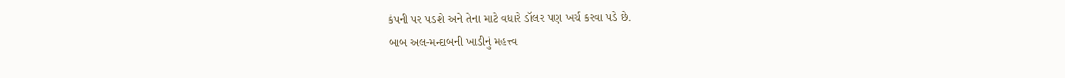કંપની પર પડશે અને તેના માટે વધારે ડૉલર પણ ખર્ચ કરવા પડે છે.
બાબ અલ-મન્દાબની ખાડીનું મહત્ત્વ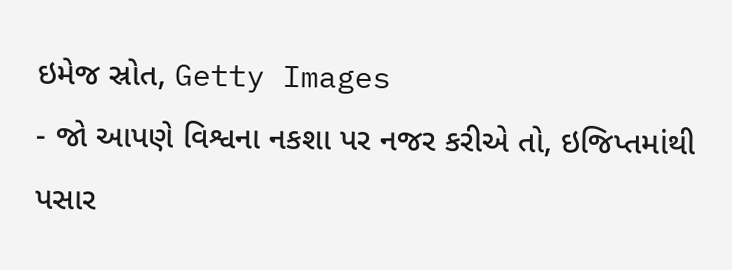ઇમેજ સ્રોત, Getty Images
- જો આપણે વિશ્વના નકશા પર નજર કરીએ તો, ઇજિપ્તમાંથી પસાર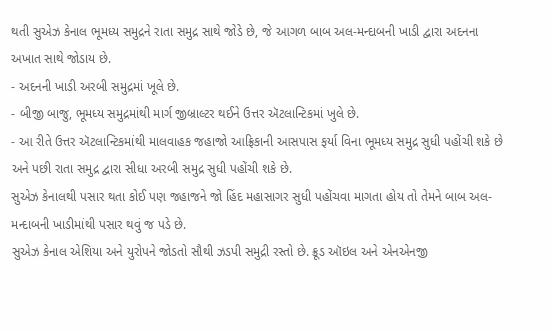થતી સુએઝ કેનાલ ભૂમધ્ય સમુદ્રને રાતા સમુદ્ર સાથે જોડે છે, જે આગળ બાબ અલ-મન્દાબની ખાડી દ્વારા અદનના અખાત સાથે જોડાય છે.
- અદનની ખાડી અરબી સમુદ્રમાં ખૂલે છે.
- બીજી બાજુ, ભૂમધ્ય સમુદ્રમાંથી માર્ગ જીબ્રાલ્ટર થઈને ઉત્તર ઍટલાન્ટિકમાં ખુલે છે.
- આ રીતે ઉત્તર ઍટલાન્ટિકમાંથી માલવાહક જહાજો આફ્રિકાની આસપાસ ફર્યા વિના ભૂમધ્ય સમુદ્ર સુધી પહોંચી શકે છે અને પછી રાતા સમુદ્ર દ્વારા સીધા અરબી સમુદ્ર સુધી પહોંચી શકે છે.
સુએઝ કેનાલથી પસાર થતા કોઈ પણ જહાજને જો હિંદ મહાસાગર સુધી પહોંચવા માગતા હોય તો તેમને બાબ અલ-મન્દાબની ખાડીમાંથી પસાર થવું જ પડે છે.
સુએઝ કેનાલ એશિયા અને યુરોપને જોડતો સૌથી ઝડપી સમુદ્રી રસ્તો છે. ક્રૂડ ઑઇલ અને એનએનજી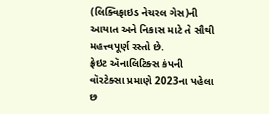(લિક્વિફાઇડ નેચરલ ગેસ)ની આયાત અને નિકાસ માટે તે સૌથી મહત્ત્વપૂર્ણ રસ્તો છે.
ફ્રેઇટ ઍનાલિટિક્સ કંપની વૉરટેક્સા પ્રમાણે 2023ના પહેલા છ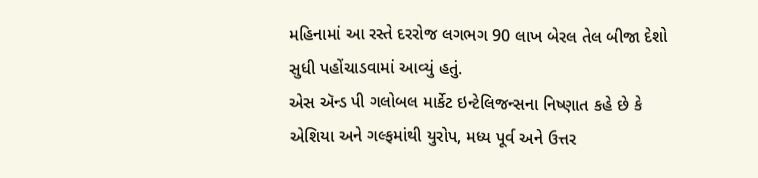મહિનામાં આ રસ્તે દરરોજ લગભગ 90 લાખ બેરલ તેલ બીજા દેશો સુધી પહોંચાડવામાં આવ્યું હતું.
એસ ઍન્ડ પી ગલોબલ માર્કેટ ઇન્ટેલિજન્સના નિષ્ણાત કહે છે કે એશિયા અને ગલ્ફમાંથી યુરોપ, મધ્ય પૂર્વ અને ઉત્તર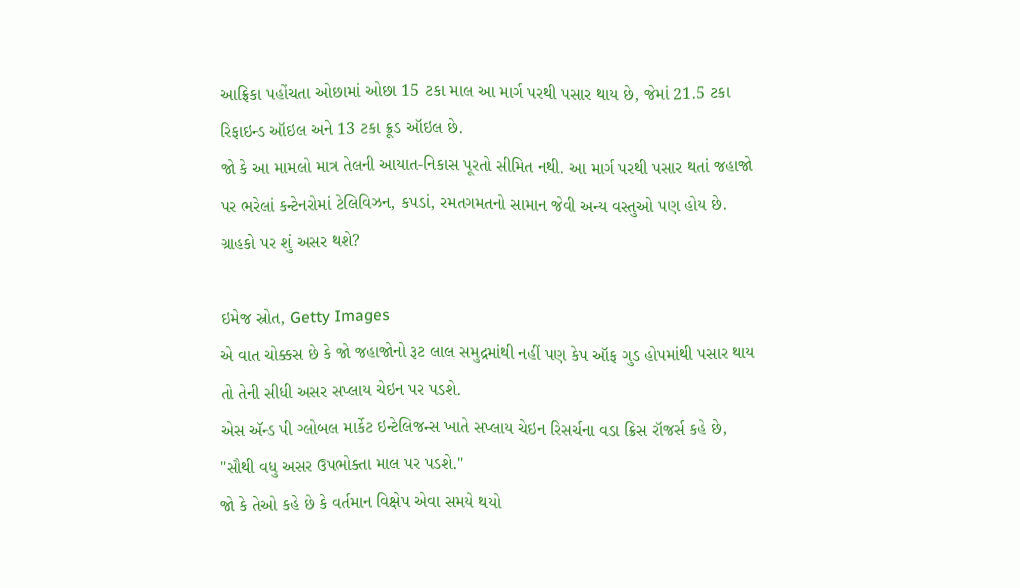આફ્રિકા પહોંચતા ઓછામાં ઓછા 15 ટકા માલ આ માર્ગ પરથી પસાર થાય છે, જેમાં 21.5 ટકા રિફાઇન્ડ ઑઇલ અને 13 ટકા ક્રૂડ ઑઇલ છે.
જો કે આ મામલો માત્ર તેલની આયાત-નિકાસ પૂરતો સીમિત નથી. આ માર્ગ પરથી પસાર થતાં જહાજો પર ભરેલાં કન્ટેનરોમાં ટેલિવિઝન, કપડાં, રમતગમતનો સામાન જેવી અન્ય વસ્તુઓ પણ હોય છે.
ગ્રાહકો પર શું અસર થશે?

ઇમેજ સ્રોત, Getty Images
એ વાત ચોક્કસ છે કે જો જહાજોનો રૂટ લાલ સમુદ્રમાંથી નહીં પણ કેપ ઑફ ગુડ હોપમાંથી પસાર થાય તો તેની સીધી અસર સપ્લાય ચેઇન પર પડશે.
એસ ઍન્ડ પી ગ્લોબલ માર્કેટ ઇન્ટેલિજન્સ ખાતે સપ્લાય ચેઇન રિસર્ચના વડા ક્રિસ રૉજર્સ કહે છે, "સૌથી વધુ અસર ઉપભોક્તા માલ પર પડશે."
જો કે તેઓ કહે છે કે વર્તમાન વિક્ષેપ એવા સમયે થયો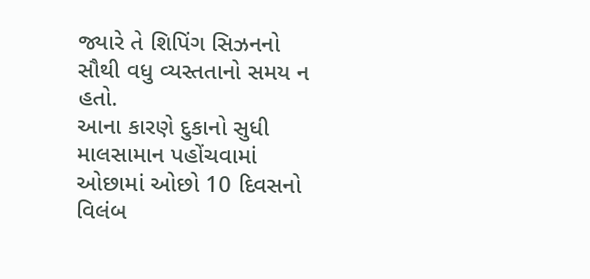જ્યારે તે શિપિંગ સિઝનનો સૌથી વધુ વ્યસ્તતાનો સમય ન હતો.
આના કારણે દુકાનો સુધી માલસામાન પહોંચવામાં ઓછામાં ઓછો 10 દિવસનો વિલંબ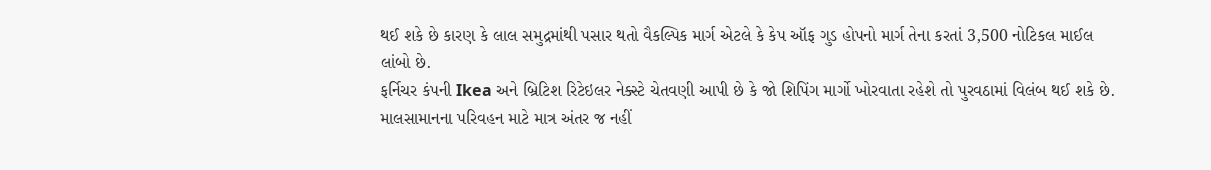થઈ શકે છે કારણ કે લાલ સમુદ્રમાંથી પસાર થતો વૈકલ્પિક માર્ગ એટલે કે કેપ ઑફ ગુડ હોપનો માર્ગ તેના કરતાં 3,500 નોટિકલ માઈલ લાંબો છે.
ફર્નિચર કંપની Ikea અને બ્રિટિશ રિટેઇલર નેક્સ્ટે ચેતવણી આપી છે કે જો શિપિંગ માર્ગો ખોરવાતા રહેશે તો પુરવઠામાં વિલંબ થઈ શકે છે.
માલસામાનના પરિવહન માટે માત્ર અંતર જ નહીં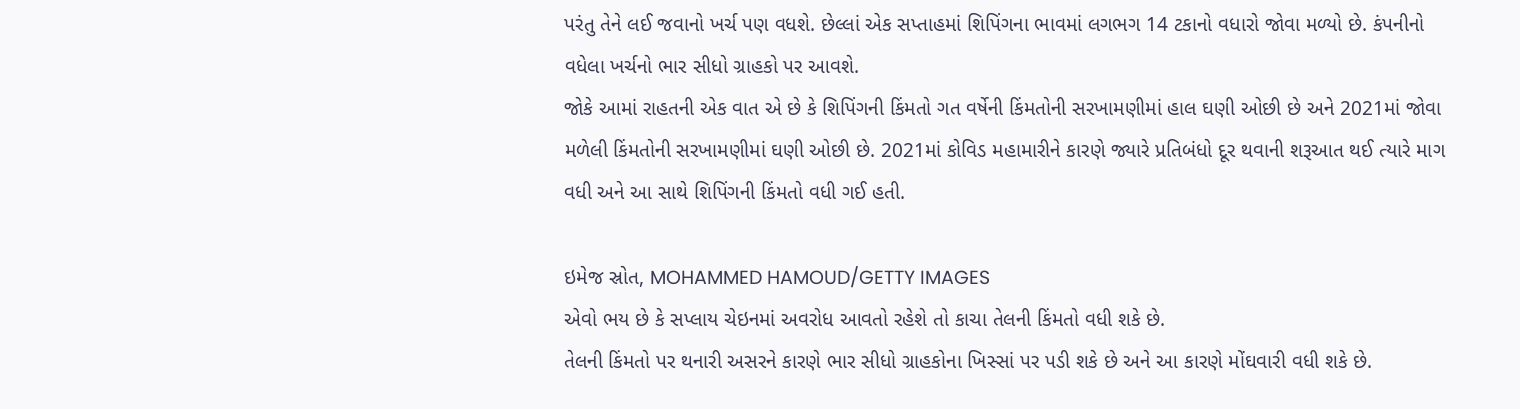પરંતુ તેને લઈ જવાનો ખર્ચ પણ વધશે. છેલ્લાં એક સપ્તાહમાં શિપિંગના ભાવમાં લગભગ 14 ટકાનો વધારો જોવા મળ્યો છે. કંપનીનો વધેલા ખર્ચનો ભાર સીધો ગ્રાહકો પર આવશે.
જોકે આમાં રાહતની એક વાત એ છે કે શિપિંગની કિંમતો ગત વર્ષેની કિંમતોની સરખામણીમાં હાલ ઘણી ઓછી છે અને 2021માં જોવા મળેલી કિંમતોની સરખામણીમાં ઘણી ઓછી છે. 2021માં કોવિડ મહામારીને કારણે જ્યારે પ્રતિબંધો દૂર થવાની શરૂઆત થઈ ત્યારે માગ વધી અને આ સાથે શિપિંગની કિંમતો વધી ગઈ હતી.

ઇમેજ સ્રોત, MOHAMMED HAMOUD/GETTY IMAGES
એવો ભય છે કે સપ્લાય ચેઇનમાં અવરોધ આવતો રહેશે તો કાચા તેલની કિંમતો વધી શકે છે.
તેલની કિંમતો પર થનારી અસરને કારણે ભાર સીધો ગ્રાહકોના ખિસ્સાં પર પડી શકે છે અને આ કારણે મોંઘવારી વધી શકે છે.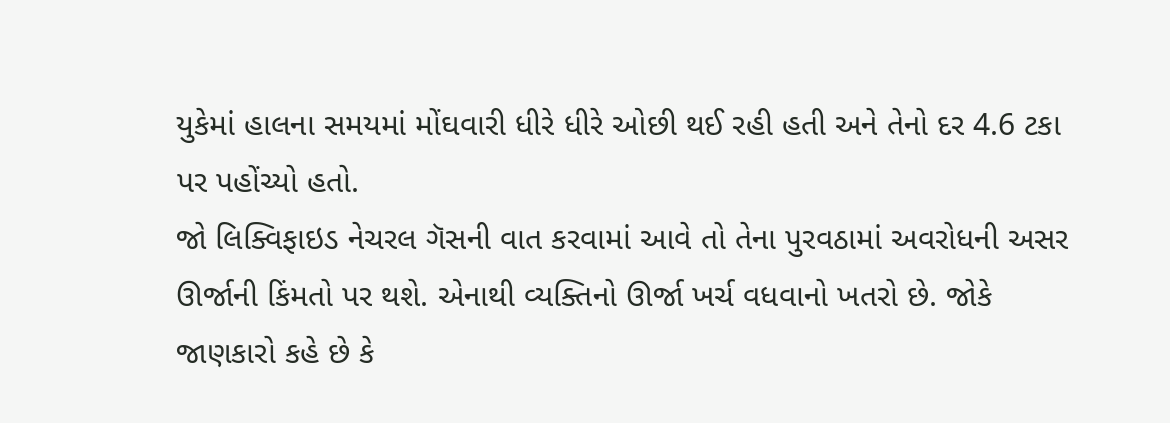યુકેમાં હાલના સમયમાં મોંઘવારી ધીરે ધીરે ઓછી થઈ રહી હતી અને તેનો દર 4.6 ટકા પર પહોંચ્યો હતો.
જો લિક્વિફાઇડ નેચરલ ગૅસની વાત કરવામાં આવે તો તેના પુરવઠામાં અવરોધની અસર ઊર્જાની કિંમતો પર થશે. એનાથી વ્યક્તિનો ઊર્જા ખર્ચ વધવાનો ખતરો છે. જોકે જાણકારો કહે છે કે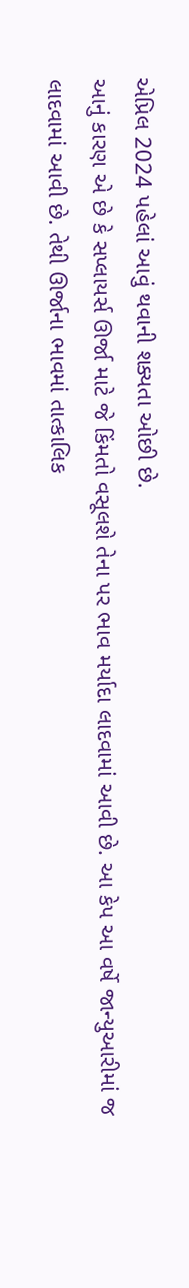એપ્રિલ 2024 પહેલાં આવું થવાની શક્યતા ઓછી છે.
આનું કારણ એ છે કે સપ્લાયર્સ ઊર્જા માટે જે કિંમતો વસૂલશે તેના પર ભાવ મર્યાદા લાદવામાં આવી છે. આ કેપ આ વર્ષે જાન્યુઆરીમાં જ લાદવામાં આવી છે. તેથી ઊર્જાના ભાવમાં તાત્કાલિક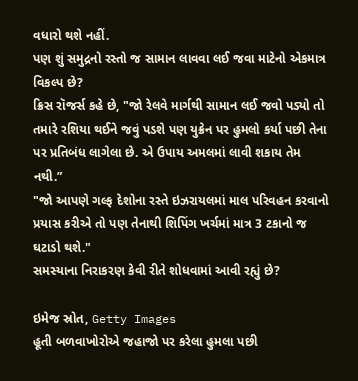વધારો થશે નહીં.
પણ શું સમુદ્રનો રસ્તો જ સામાન લાવવા લઈ જવા માટેનો એકમાત્ર વિકલ્પ છે?
ક્રિસ રૉજર્સ કહે છે, "જો રેલવે માર્ગથી સામાન લઈ જવો પડ્યો તો તમારે રશિયા થઈને જવું પડશે પણ યુક્રેન પર હુમલો કર્યા પછી તેના પર પ્રતિબંધ લાગેલા છે. એ ઉપાય અમલમાં લાવી શકાય તેમ નથી.”
"જો આપણે ગલ્ફ દેશોના રસ્તે ઇઝરાયલમાં માલ પરિવહન કરવાનો પ્રયાસ કરીએ તો પણ તેનાથી શિપિંગ ખર્ચમાં માત્ર 3 ટકાનો જ ઘટાડો થશે."
સમસ્યાના નિરાકરણ કેવી રીતે શોધવામાં આવી રહ્યું છે?

ઇમેજ સ્રોત, Getty Images
હૂતી બળવાખોરોએ જહાજો પર કરેલા હુમલા પછી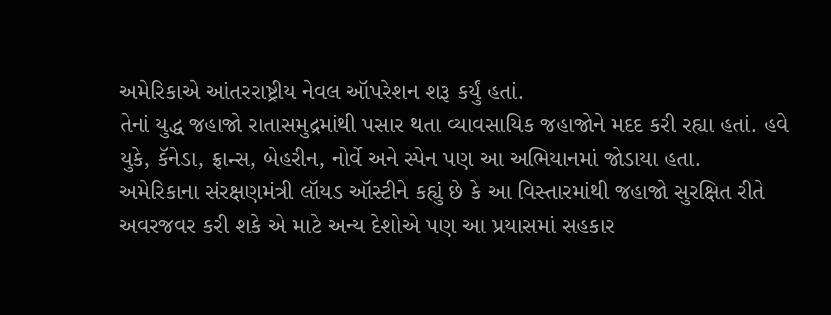અમેરિકાએ આંતરરાષ્ટ્રીય નેવલ ઑપરેશન શરૂ કર્યું હતાં.
તેનાં યુદ્ધ જહાજો રાતાસમુદ્રમાંથી પસાર થતા વ્યાવસાયિક જહાજોને મદદ કરી રહ્યા હતાં. હવે યુકે, કૅનેડા, ફ્રાન્સ, બેહરીન, નોર્વે અને સ્પેન પણ આ અભિયાનમાં જોડાયા હતા.
અમેરિકાના સંરક્ષણમંત્રી લૉયડ ઑસ્ટીને કહ્યું છે કે આ વિસ્તારમાંથી જહાજો સુરક્ષિત રીતે અવરજવર કરી શકે એ માટે અન્ય દેશોએ પણ આ પ્રયાસમાં સહકાર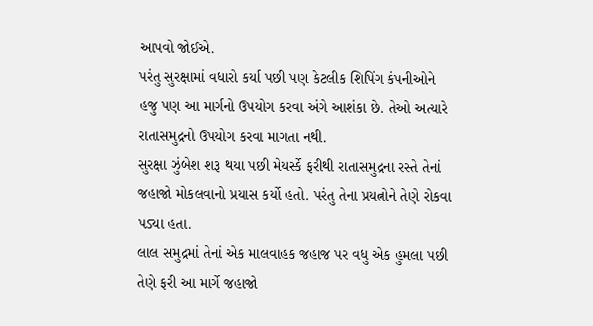આપવો જોઈએ.
પરંતુ સુરક્ષામાં વધારો કર્યા પછી પણ કેટલીક શિપિંગ કંપનીઓને હજુ પણ આ માર્ગનો ઉપયોગ કરવા અંગે આશંકા છે. તેઓ અત્યારે રાતાસમુદ્રનો ઉપયોગ કરવા માગતા નથી.
સુરક્ષા ઝુંબેશ શરૂ થયા પછી મેયર્સ્કે ફરીથી રાતાસમુદ્રના રસ્તે તેનાં જહાજો મોકલવાનો પ્રયાસ કર્યો હતો. પરંતુ તેના પ્રયત્નોને તેણે રોકવા પડ્યા હતા.
લાલ સમુદ્રમાં તેનાં એક માલવાહક જહાજ પર વધુ એક હુમલા પછી તેણે ફરી આ માર્ગે જહાજો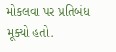મોકલવા પર પ્રતિબંધ મૂક્યો હતો.